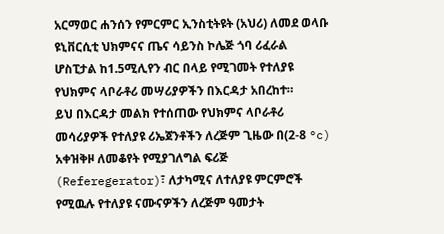አርማወር ሐንሰን የምርምር ኢንስቲትዩት (አህሪ) ለመደ ወላቡ ዩኒቨርሲቲ ህክምናና ጤና ሳይንስ ኮሌጅ ጎባ ሪፈራል ሆስፒታል ከ1.5ሚሊየን ብር በላይ የሚገመት የተለያዩ የህክምና ላቦራቶሪ መሣሪያዎችን በእርዳታ አበረከተ።
ይህ በእርዳታ መልክ የተሰጠው የህክምና ላቦራቶሪ መሳሪያዎች የተለያዩ ሪኤጀንቶችን ለረጅም ጊዜው በ(2-8 °c) አቀዝቅዞ ለመቆየት የሚያገለግል ፍሪጅ (Referegerator)፣ ለታካሚና ለተለያዩ ምርምሮች የሚዉሉ የተለያዩ ናሙናዎችን ለረጅም ዓመታት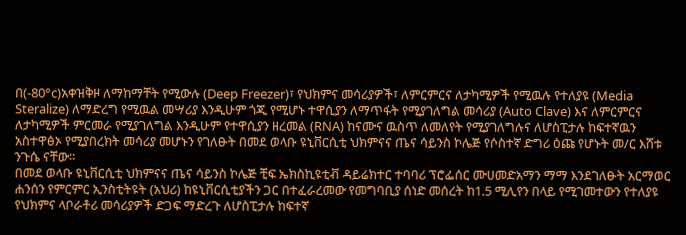በ(-80°c)አቀዝቅዞ ለማከማቸት የሚውሉ (Deep Freezer)፣ የህክምና መሳሪያዎች፣ ለምርምርና ለታካሚዎች የሚዉሉ የተለያዩ (Media Steralize) ለማድረግ የሚዉል መሣሪያ እንዲሁም ጎጂ የሚሆኑ ተዋሲያን ለማጥፋት የሚያገለግል መሳሪያ (Auto Clave) እና ለምርምርና ለታካሚዎች ምርመራ የሚያገለግል እንዲሁም የተዋሲያን ዘረመል (RNA) ከናሙና ዉስጥ ለመለየት የሚያገለግሉና ለሆስፒታሉ ከፍተኛዉን አስተዋፅኦ የሚያበረክት መሳሪያ መሆኑን የገለፁት በመደ ወላቡ ዩኒቨርሲቲ ህክምናና ጤና ሳይንስ ኮሌጅ የሶስተኛ ድግሪ ዕጩ የሆኑት መ/ር እሸቱ ንጉሴ ናቸው።
በመደ ወላቡ ዩኒቨርሲቲ ህክምናና ጤና ሳይንስ ኮሌጅ ቺፍ ኤክስኪዩቲቭ ዳይሬክተር ተባባሪ ፕሮፌሰር ሙሀመድአማን ማማ እንደገለፁት አርማወር ሐንሰን የምርምር ኢንስቲትዩት (አህሪ) ከዩኒቨርሲቲያችን ጋር በተፈራረመው የመግባቢያ ሰነድ መሰረት ከ1.5 ሚሊየን በላይ የሚገመተውን የተለያዩ የህክምና ላቦራቶሪ መሳሪያዎች ድጋፍ ማድረጉ ለሆስፒታሉ ከፍተኛ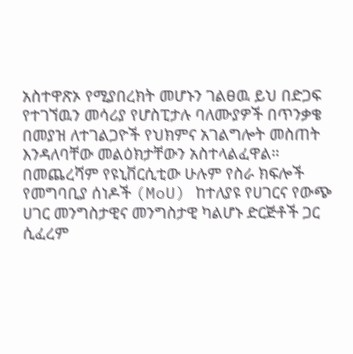አስተዋጽኦ የሚያበረክት መሆኑን ገልፀዉ ይህ በድጋፍ የተገኘዉን መሳሪያ የሆስፒታሉ ባለሙያዎች በጥንቃቄ በመያዝ ለተገልጋዮች የህክምና አገልግሎት መስጠት እንዳለባቸው መልዕክታቸውን አስተላልፈዋል።
በመጨረሻም የዩኒቨርሲቲው ሁሉም የስራ ክፍሎች የመግባቢያ ሰነዶች (MoU) ከተለያዩ የሀገርና የውጭ ሀገር መንግስታዊና መንግስታዊ ካልሆኑ ድርጅቶች ጋር ሲፈረም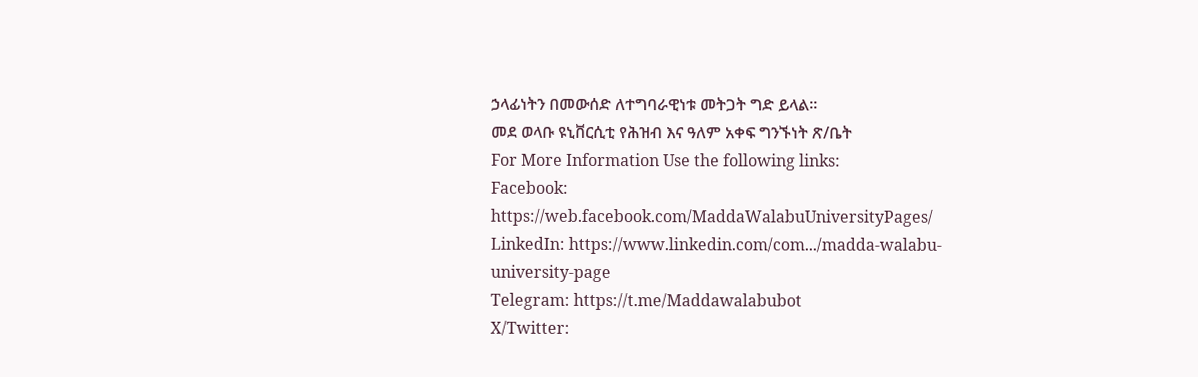ኃላፊነትን በመውሰድ ለተግባራዊነቱ መትጋት ግድ ይላል፡፡
መደ ወላቡ ዩኒቨርሲቲ የሕዝብ እና ዓለም አቀፍ ግንኙነት ጽ/ቤት
For More Information Use the following links:
Facebook: https://web.facebook.com/MaddaWalabuUniversityPages/
LinkedIn: https://www.linkedin.com/com.../madda-walabu-university-page
Telegram: https://t.me/Maddawalabubot
X/Twitter: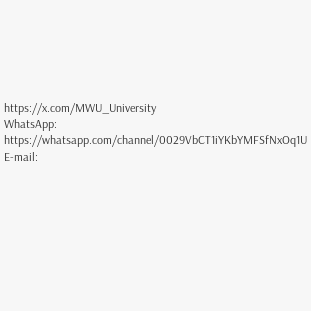https://x.com/MWU_University
WhatsApp: https://whatsapp.com/channel/0029VbCT1iYKbYMFSfNxOq1U
E-mail: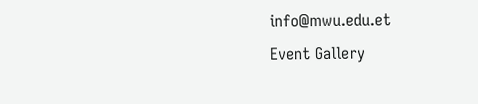info@mwu.edu.et
Event Gallery